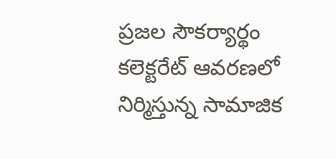ప్రజల సౌకర్యార్థం కలెక్టరేట్ ఆవరణలో నిర్మిస్తున్న సామాజిక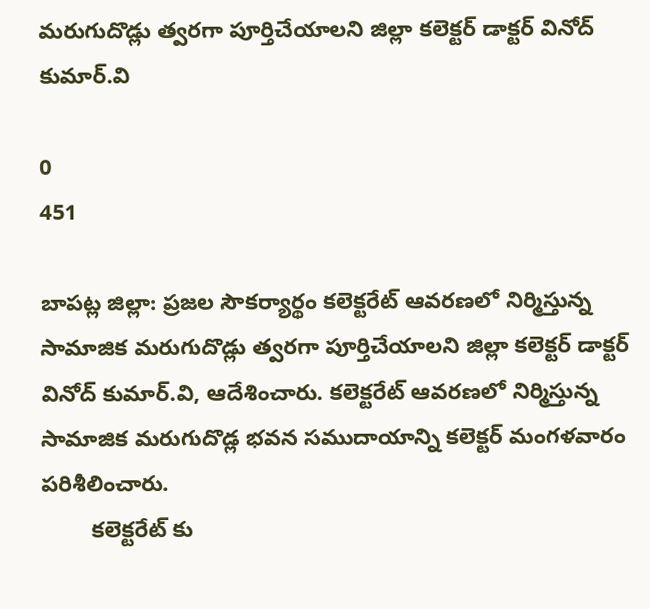మరుగుదొడ్లు త్వరగా పూర్తిచేయాలని జిల్లా కలెక్టర్ డాక్టర్ వినోద్ కుమార్.వి

0
451

బాపట్ల జిల్లా: ప్రజల సౌకర్యార్థం కలెక్టరేట్ ఆవరణలో నిర్మిస్తున్న సామాజిక మరుగుదొడ్లు త్వరగా పూర్తిచేయాలని జిల్లా కలెక్టర్ డాక్టర్ వినోద్ కుమార్.వి, ఆదేశించారు. కలెక్టరేట్ ఆవరణలో నిర్మిస్తున్న సామాజిక మరుగుదొడ్ల భవన సముదాయాన్ని కలెక్టర్ మంగళవారం పరిశీలించారు.
        కలెక్టరేట్ కు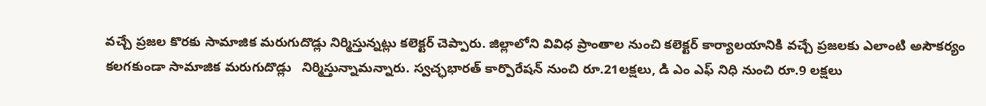వచ్చే ప్రజల కొరకు సామాజిక మరుగుదొడ్లు నిర్మిస్తున్నట్లు కలెక్టర్ చెప్పారు. జిల్లాలోని వివిధ ప్రాంతాల నుంచి కలెక్టర్ కార్యాలయానికి వచ్చే ప్రజలకు ఎలాంటి అసౌకర్యం కలగకుండా సామాజిక మరుగుదొడ్లు   నిర్మిస్తున్నామన్నారు. స్వచ్ఛభారత్ కార్పొరేషన్ నుంచి రూ.21లక్షలు, డి ఎం ఎఫ్ నిధి నుంచి రూ.9 లక్షలు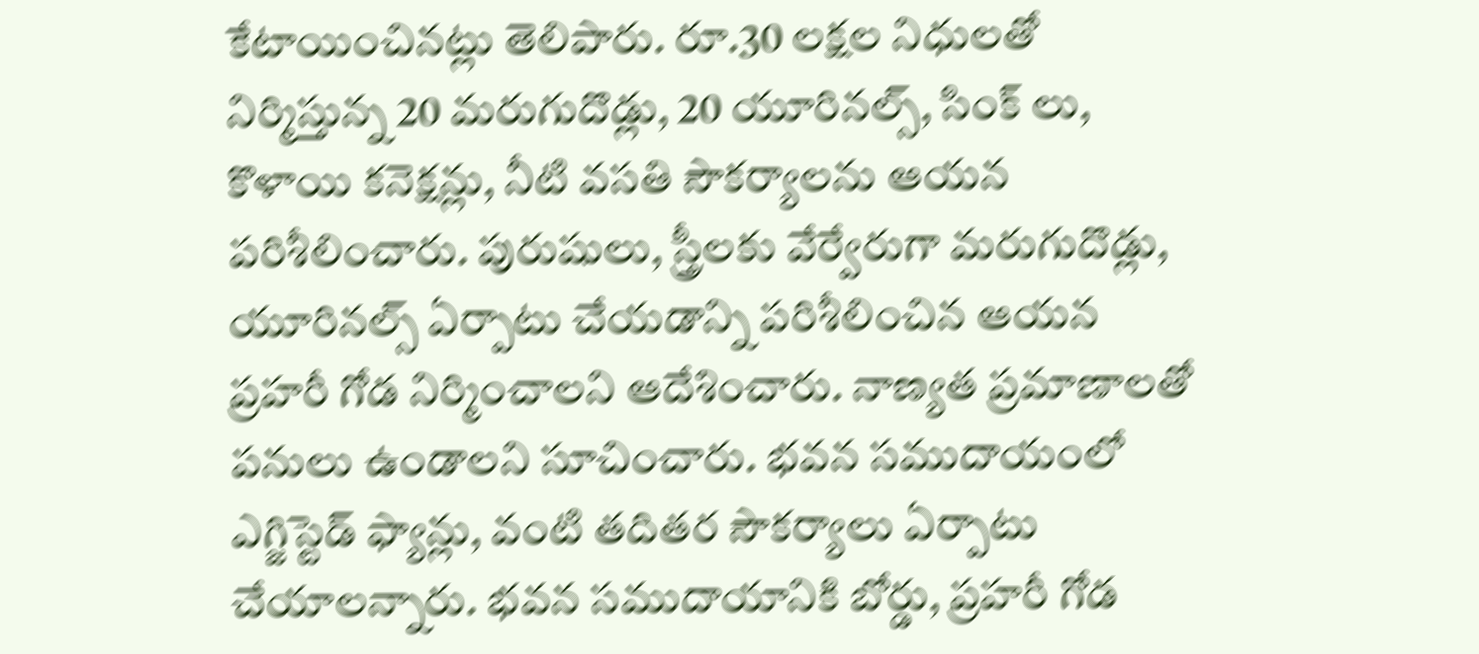కేటాయించినట్లు తెలిపారు. రూ.30 లక్షల నిధులతో నిర్మిస్తున్న 20 మరుగుదొడ్లు, 20 యూరినల్స్, సింక్ లు, కొళాయి కనెక్షన్లు, నీటి వసతి సౌకర్యాలను ఆయన పరిశీలించారు. పురుషులు, స్త్రీలకు వేర్వేరుగా మరుగుదొడ్లు, యూరినల్స్ ఏర్పాటు చేయడాన్ని పరిశీలించిన ఆయన  ప్రహరీ గోడ నిర్మించాలని ఆదేశించారు. నాణ్యత ప్రమాణాలతో పనులు ఉండాలని సూచించారు. భవన సముదాయంలో ఎగ్జిస్టెడ్ ఫ్యాన్లు, వంటి తదితర సౌకర్యాలు ఏర్పాటు చేయాలన్నారు. భవన సముదాయానికి బోర్డు, ప్రహరీ గోడ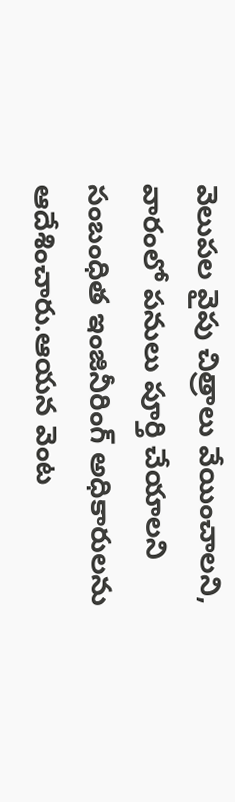వెలుపల వైపు చిత్రాలు వేయించాలని, వారంలో పనులు పూర్తి చేయాలని సంబంధిత ఇంజినీరింగ్ అధికారులను ఆదేశించారు.ఆయన వెంట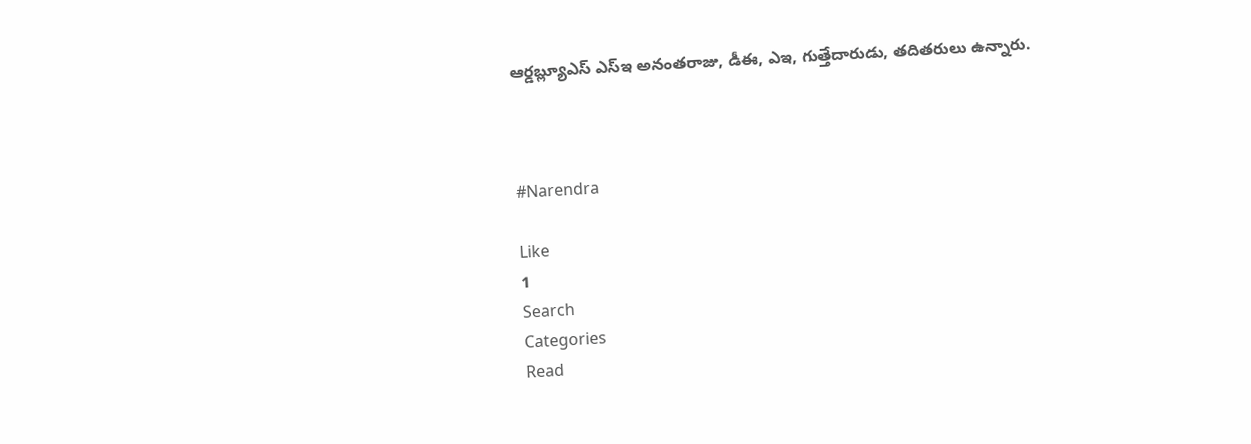ఆర్డబ్ల్యూఎస్ ఎస్ఇ అనంతరాజు, డీఈ, ఎఇ, గుత్తేదారుడు, తదితరులు ఉన్నారు.



#Narendra

Like
1
Search
Categories
Read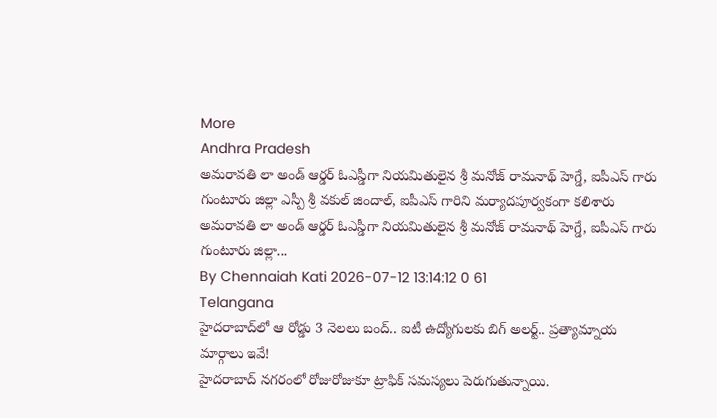More
Andhra Pradesh
అమరావతి లా అండ్ ఆర్డర్ ఓఎస్డీగా నియమితులైన శ్రీ మనోజ్ రామనాథ్ హెగ్డే, ఐపీఎస్ గారు గుంటూరు జిల్లా ఎస్పీ శ్రీ వకుల్ జిందాల్, ఐపీఎస్ గారిని మర్యాదపూర్వకంగా కలిశారు
అమరావతి లా అండ్ ఆర్డర్ ఓఎస్డీగా నియమితులైన శ్రీ మనోజ్ రామనాథ్ హెగ్డే, ఐపీఎస్ గారు గుంటూరు జిల్లా...
By Chennaiah Kati 2026-07-12 13:14:12 0 61
Telangana
హైదరాబాద్‌లో ఆ రోడ్డు 3 నెలలు బంద్.. ఐటీ ఉద్యోగులకు బిగ్ అలర్ట్.. ప్రత్యామ్నాయ మార్గాలు ఇవే!
హైదరాబాద్ నగరంలో రోజురోజుకూ ట్రాఫిక్ సమస్యలు పెరుగుతున్నాయి.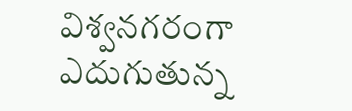విశ్వనగరంగా ఎదుగుతున్న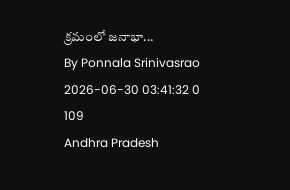క్రమంలో జనాభా...
By Ponnala Srinivasrao 2026-06-30 03:41:32 0 109
Andhra Pradesh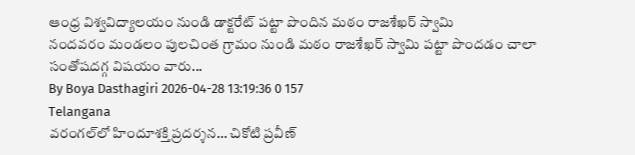ఆంధ్ర విశ్వవిద్యాలయం నుండి డాక్టరేట్ పట్టా పొందిన మఠం రాజశేఖర్ స్వామి
నందవరం మండలం పులచింత గ్రామం నుండి మఠం రాజశేఖర్ స్వామి పట్టా పొందడం చాలా సంతోషదగ్గ విషయం వారు...
By Boya Dasthagiri 2026-04-28 13:19:36 0 157
Telangana
వరంగల్‌లో హిందూశక్తి ప్రదర్శన… చికోటి ప్రవీణ్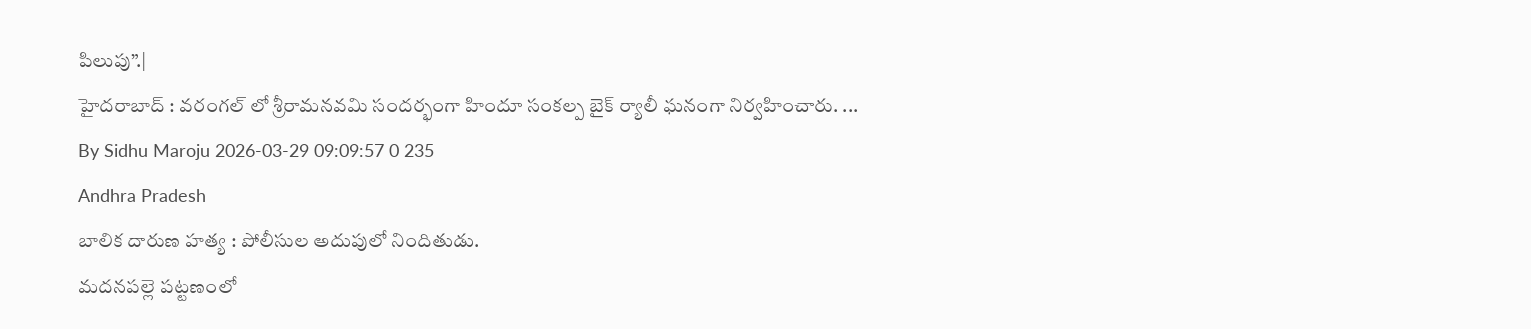పిలుపు”.|
హైదరాబాద్ : వరంగల్ లో శ్రీరామనవమి సందర్భంగా హిందూ సంకల్ప బైక్ ర్యాలీ ఘనంగా నిర్వహించారు. ...
By Sidhu Maroju 2026-03-29 09:09:57 0 235
Andhra Pradesh
బాలిక దారుణ హత్య : పోలీసుల అదుపులో నిందితుడు.
మదనపల్లె పట్టణంలో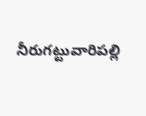నీరుగట్టువారిపల్లి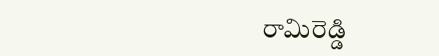రామిరెడ్డి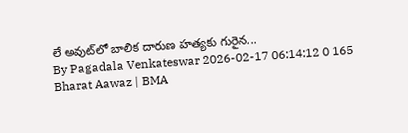లే అవుట్‌లో బాలిక దారుణ హత్యకు గురైన...
By Pagadala Venkateswar 2026-02-17 06:14:12 0 165
Bharat Aawaz | BMA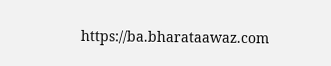https://ba.bharataawaz.com